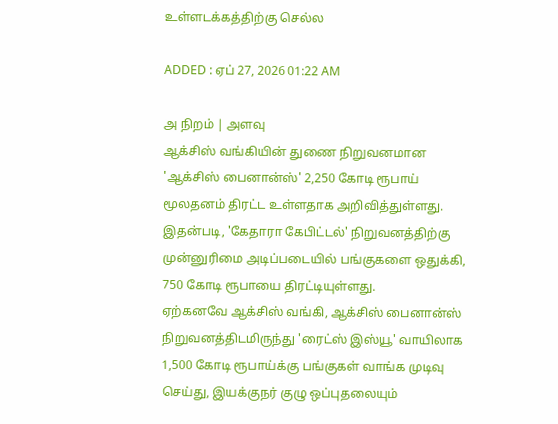உள்ளடக்கத்திற்கு செல்ல

ADDED : ஏப் 27, 2026 01:22 AM

அ நிறம் | அளவு
ஆக்சிஸ் வங்கியின் துணை நிறுவனமான 'ஆக்சிஸ் பைனான்ஸ்' 2,250 கோடி ரூபாய் மூலதனம் திரட்ட உள்ளதாக அறிவித்துள்ளது. இதன்படி, 'கேதாரா கேபிட்டல்' நிறுவனத்திற்கு முன்னுரிமை அடிப்படையில் பங்குகளை ஒதுக்கி, 750 கோடி ரூபாயை திரட்டியுள்ளது.
ஏற்கனவே ஆக்சிஸ் வங்கி, ஆக்சிஸ் பைனான்ஸ் நிறுவனத்திடமிருந்து 'ரைட்ஸ் இஸ்யூ' வாயிலாக 1,500 கோடி ரூபாய்க்கு பங்குகள் வாங்க முடிவு செய்து, இயக்குநர் குழு ஒப்புதலையும்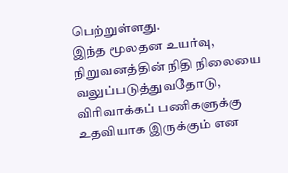பெற்றுள்ளது.
இந்த மூலதன உயர்வு, நிறுவனத்தின் நிதி நிலையை வலுப்படுத்துவதோடு, விரிவாக்கப் பணிகளுக்கு உதவியாக இருக்கும் என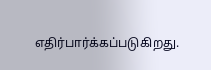எதிர்பார்க்கப்படுகிறது.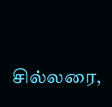சில்லரை,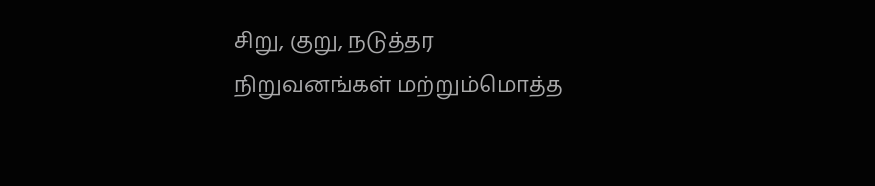சிறு, குறு, நடுத்தர நிறுவனங்கள் மற்றும்மொத்த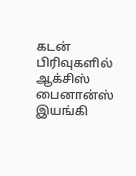கடன் பிரிவுகளில் ஆக்சிஸ் பைனான்ஸ் இயங்கி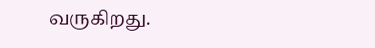வருகிறது.